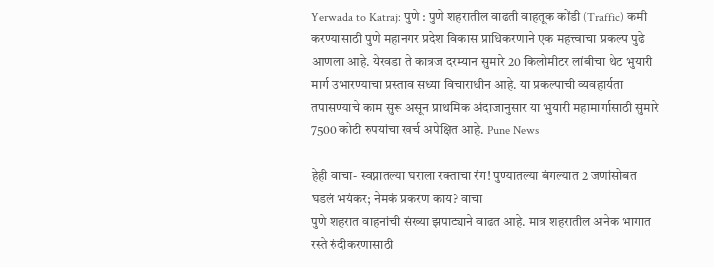Yerwada to Katraj: पुणे : पुणे शहरातील वाढती वाहतूक कोंडी (Traffic) कमी करण्यासाठी पुणे महानगर प्रदेश विकास प्राधिकरणाने एक महत्त्वाचा प्रकल्प पुढे आणला आहे. येरवडा ते कात्रज दरम्यान सुमारे 20 किलोमीटर लांबीचा थेट भुयारी मार्ग उभारण्याचा प्रस्ताव सध्या विचाराधीन आहे. या प्रकल्पाची व्यवहार्यता तपासण्याचे काम सुरू असून प्राथमिक अंदाजानुसार या भुयारी महामार्गासाठी सुमारे 7500 कोटी रुपयांचा खर्च अपेक्षित आहे. Pune News

हेही वाचा- स्वप्नातल्या घराला रक्ताचा रंग! पुण्यातल्या बंगल्यात 2 जणांसोबत घडलं भयंकर; नेमकं प्रकरण काय? वाचा
पुणे शहरात वाहनांची संख्या झपाट्याने वाढत आहे. मात्र शहरातील अनेक भागात रस्ते रुंदीकरणासाठी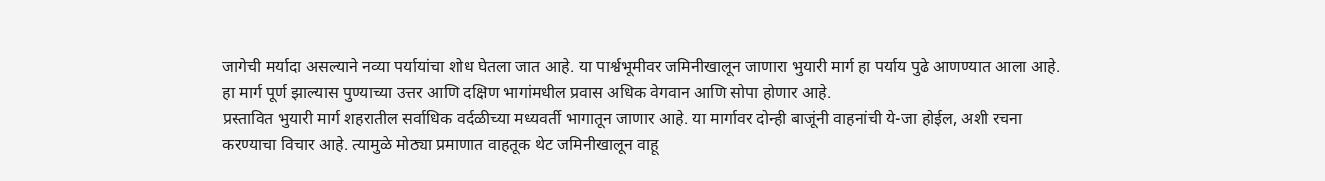जागेची मर्यादा असल्याने नव्या पर्यायांचा शोध घेतला जात आहे. या पार्श्वभूमीवर जमिनीखालून जाणारा भुयारी मार्ग हा पर्याय पुढे आणण्यात आला आहे. हा मार्ग पूर्ण झाल्यास पुण्याच्या उत्तर आणि दक्षिण भागांमधील प्रवास अधिक वेगवान आणि सोपा होणार आहे.
प्रस्तावित भुयारी मार्ग शहरातील सर्वाधिक वर्दळीच्या मध्यवर्ती भागातून जाणार आहे. या मार्गावर दोन्ही बाजूंनी वाहनांची ये-जा होईल, अशी रचना करण्याचा विचार आहे. त्यामुळे मोठ्या प्रमाणात वाहतूक थेट जमिनीखालून वाहू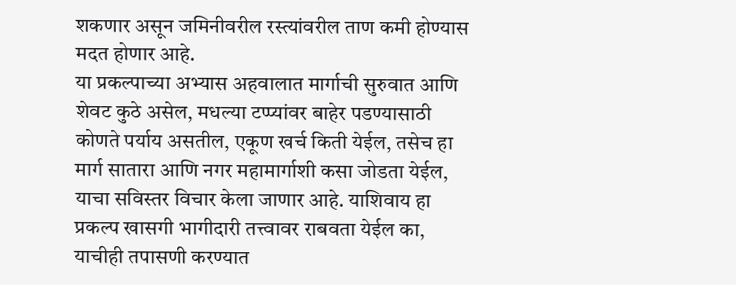शकणार असून जमिनीवरील रस्त्यांवरील ताण कमी होण्यास मदत होणार आहे.
या प्रकल्पाच्या अभ्यास अहवालात मार्गाची सुरुवात आणि शेवट कुठे असेल, मधल्या टप्प्यांवर बाहेर पडण्यासाठी कोणते पर्याय असतील, एकूण खर्च किती येईल, तसेच हा मार्ग सातारा आणि नगर महामार्गाशी कसा जोडता येईल, याचा सविस्तर विचार केला जाणार आहे. याशिवाय हा प्रकल्प खासगी भागीदारी तत्त्वावर राबवता येईल का, याचीही तपासणी करण्यात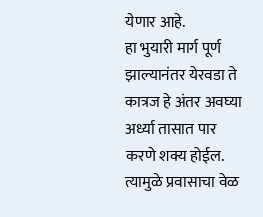येणार आहे.
हा भुयारी मार्ग पूर्ण झाल्यानंतर येरवडा ते कात्रज हे अंतर अवघ्या अर्ध्या तासात पार करणे शक्य होईल. त्यामुळे प्रवासाचा वेळ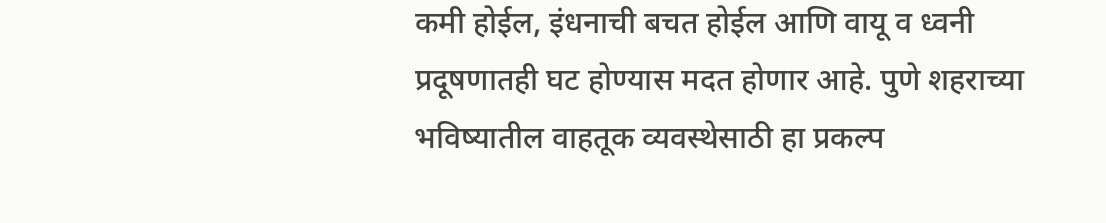कमी होईल, इंधनाची बचत होईल आणि वायू व ध्वनी प्रदूषणातही घट होण्यास मदत होणार आहे. पुणे शहराच्या भविष्यातील वाहतूक व्यवस्थेसाठी हा प्रकल्प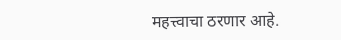महत्त्वाचा ठरणार आहे.